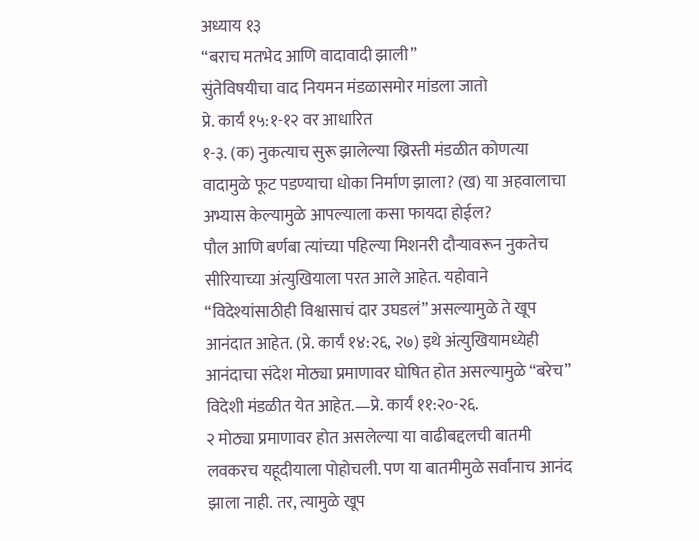अध्याय १३
“बराच मतभेद आणि वादावादी झाली”
सुंतेविषयीचा वाद नियमन मंडळासमोर मांडला जातो
प्रे. कार्यं १५:१-१२ वर आधारित
१-३. (क) नुकत्याच सुरू झालेल्या ख्रिस्ती मंडळीत कोणत्या वादामुळे फूट पडण्याचा धोका निर्माण झाला? (ख) या अहवालाचा अभ्यास केल्यामुळे आपल्याला कसा फायदा होईल?
पौल आणि बर्णबा त्यांच्या पहिल्या मिशनरी दौऱ्यावरून नुकतेच सीरियाच्या अंत्युखियाला परत आले आहेत. यहोवाने “विदेश्यांसाठीही विश्वासाचं दार उघडलं” असल्यामुळे ते खूप आनंदात आहेत. (प्रे. कार्यं १४:२६, २७) इथे अंत्युखियामध्येही आनंदाचा संदेश मोठ्या प्रमाणावर घोषित होत असल्यामुळे “बरेच” विदेशी मंडळीत येत आहेत.—प्रे. कार्यं ११:२०-२६.
२ मोठ्या प्रमाणावर होत असलेल्या या वाढीबद्दलची बातमी लवकरच यहूदीयाला पोहोचली. पण या बातमीमुळे सर्वांनाच आनंद झाला नाही. तर, त्यामुळे खूप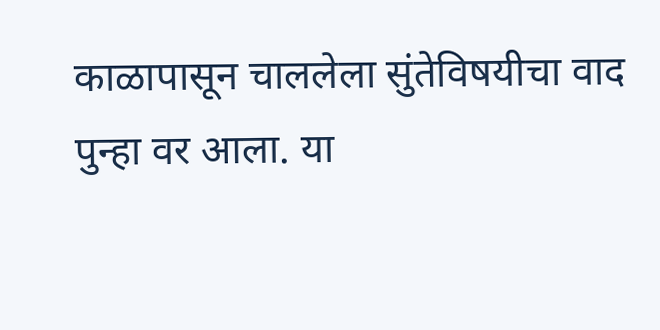काळापासून चाललेला सुंतेविषयीचा वाद पुन्हा वर आला. या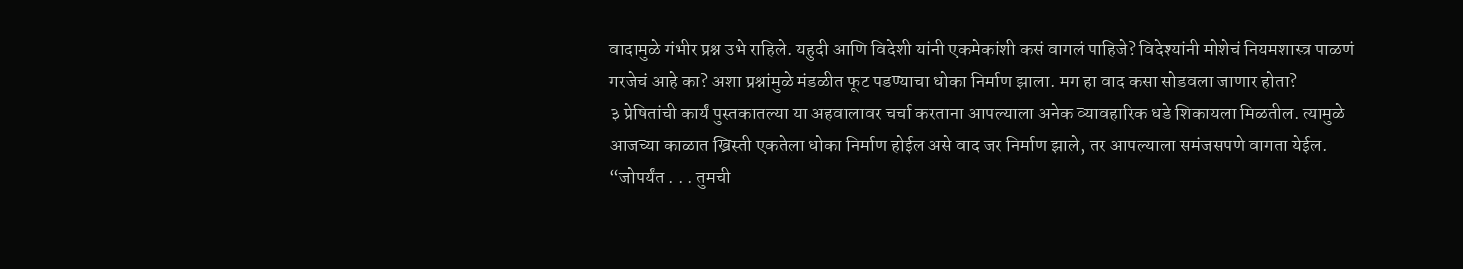वादामुळे गंभीर प्रश्न उभे राहिले. यहुदी आणि विदेशी यांनी एकमेकांशी कसं वागलं पाहिजे? विदेश्यांनी मोशेचं नियमशास्त्र पाळणं गरजेचं आहे का? अशा प्रश्नांमुळे मंडळीत फूट पडण्याचा धोका निर्माण झाला. मग हा वाद कसा सोडवला जाणार होता?
३ प्रेषितांची कार्यं पुस्तकातल्या या अहवालावर चर्चा करताना आपल्याला अनेक व्यावहारिक धडे शिकायला मिळतील. त्यामुळे आजच्या काळात ख्रिस्ती एकतेला धोका निर्माण होईल असे वाद जर निर्माण झाले, तर आपल्याला समंजसपणे वागता येईल.
“जोपर्यंत . . . तुमची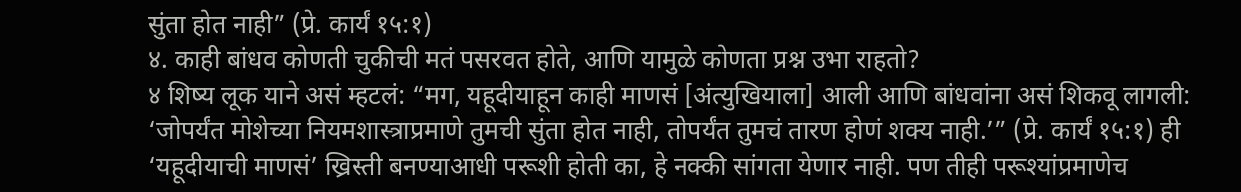सुंता होत नाही” (प्रे. कार्यं १५:१)
४. काही बांधव कोणती चुकीची मतं पसरवत होते, आणि यामुळे कोणता प्रश्न उभा राहतो?
४ शिष्य लूक याने असं म्हटलं: “मग, यहूदीयाहून काही माणसं [अंत्युखियाला] आली आणि बांधवांना असं शिकवू लागली: ‘जोपर्यंत मोशेच्या नियमशास्त्राप्रमाणे तुमची सुंता होत नाही, तोपर्यंत तुमचं तारण होणं शक्य नाही.’” (प्रे. कार्यं १५:१) ही ‘यहूदीयाची माणसं’ ख्रिस्ती बनण्याआधी परूशी होती का, हे नक्की सांगता येणार नाही. पण तीही परूश्यांप्रमाणेच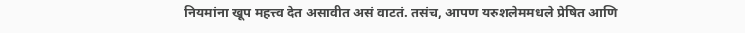नियमांना खूप महत्त्व देत असावीत असं वाटतं. तसंच, आपण यरुशलेममधले प्रेषित आणि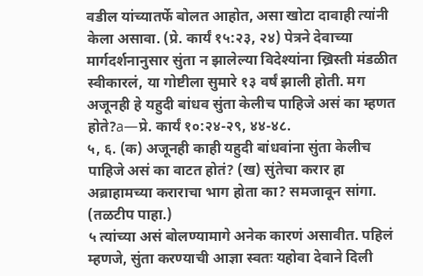वडील यांच्यातर्फे बोलत आहोत, असा खोटा दावाही त्यांनी केला असावा. (प्रे. कार्यं १५:२३, २४) पेत्रने देवाच्या मार्गदर्शनानुसार सुंता न झालेल्या विदेश्यांना ख्रिस्ती मंडळीत स्वीकारलं, या गोष्टीला सुमारे १३ वर्षं झाली होती. मग अजूनही हे यहुदी बांधव सुंता केलीच पाहिजे असं का म्हणत होते?a—प्रे. कार्यं १०:२४-२९, ४४-४८.
५, ६. (क) अजूनही काही यहुदी बांधवांना सुंता केलीच पाहिजे असं का वाटत होतं? (ख) सुंतेचा करार हा अब्राहामच्या कराराचा भाग होता का? समजावून सांगा. (तळटीप पाहा.)
५ त्यांच्या असं बोलण्यामागे अनेक कारणं असावीत. पहिलं म्हणजे, सुंता करण्याची आज्ञा स्वतः यहोवा देवाने दिली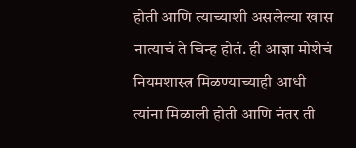होती आणि त्याच्याशी असलेल्या खास नात्याचं ते चिन्ह होतं. ही आज्ञा मोशेचं नियमशास्त्र मिळण्याच्याही आधी त्यांना मिळाली होती आणि नंतर ती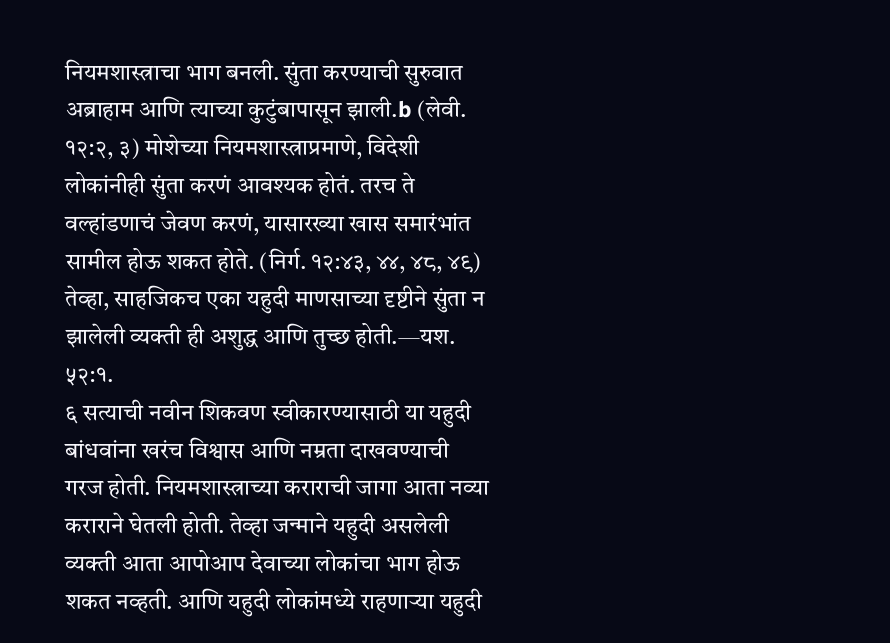नियमशास्त्राचा भाग बनली. सुंता करण्याची सुरुवात अब्राहाम आणि त्याच्या कुटुंबापासून झाली.b (लेवी. १२:२, ३) मोशेच्या नियमशास्त्राप्रमाणे, विदेशी लोकांनीही सुंता करणं आवश्यक होतं. तरच ते वल्हांडणाचं जेवण करणं, यासारख्या खास समारंभांत सामील होऊ शकत होते. (निर्ग. १२:४३, ४४, ४८, ४९) तेव्हा, साहजिकच एका यहुदी माणसाच्या दृष्टीने सुंता न झालेली व्यक्ती ही अशुद्ध आणि तुच्छ होती.—यश. ५२:१.
६ सत्याची नवीन शिकवण स्वीकारण्यासाठी या यहुदी बांधवांना खरंच विश्वास आणि नम्रता दाखवण्याची गरज होती. नियमशास्त्राच्या कराराची जागा आता नव्या कराराने घेतली होती. तेव्हा जन्माने यहुदी असलेली व्यक्ती आता आपोआप देवाच्या लोकांचा भाग होऊ शकत नव्हती. आणि यहुदी लोकांमध्ये राहणाऱ्या यहुदी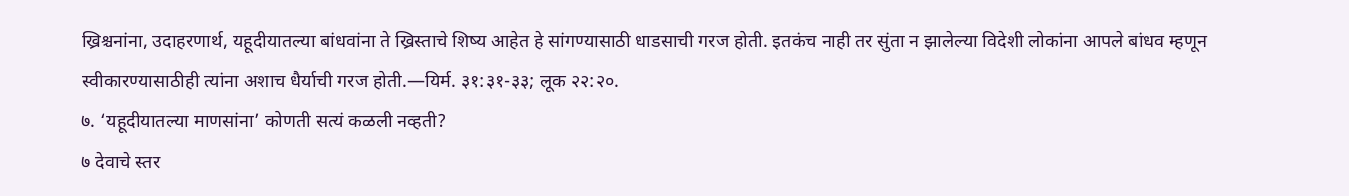ख्रिश्चनांना, उदाहरणार्थ, यहूदीयातल्या बांधवांना ते ख्रिस्ताचे शिष्य आहेत हे सांगण्यासाठी धाडसाची गरज होती. इतकंच नाही तर सुंता न झालेल्या विदेशी लोकांना आपले बांधव म्हणून स्वीकारण्यासाठीही त्यांना अशाच धैर्याची गरज होती.—यिर्म. ३१:३१-३३; लूक २२:२०.
७. ‘यहूदीयातल्या माणसांना’ कोणती सत्यं कळली नव्हती?
७ देवाचे स्तर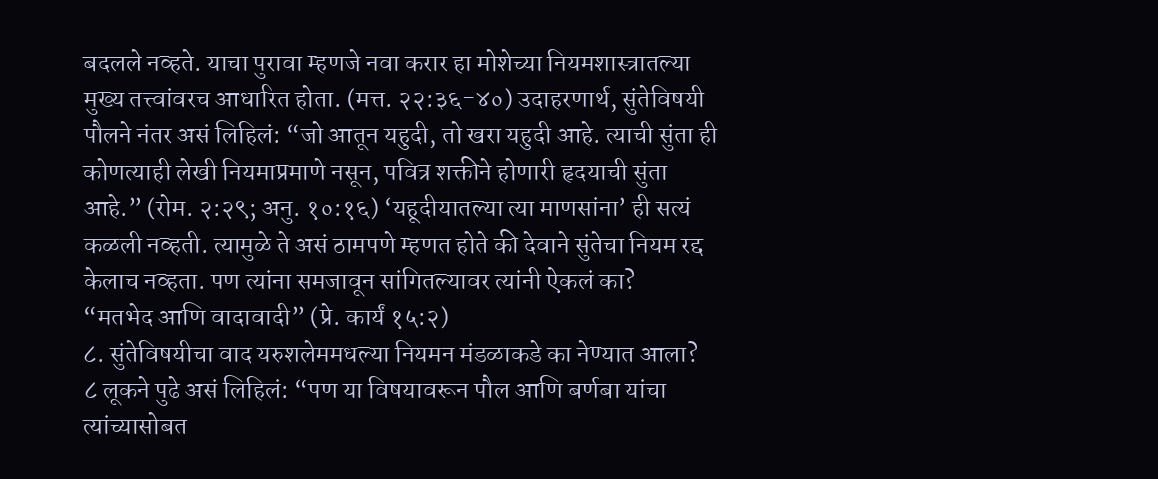बदलले नव्हते. याचा पुरावा म्हणजे नवा करार हा मोशेच्या नियमशास्त्रातल्या मुख्य तत्त्वांवरच आधारित होता. (मत्त. २२:३६-४०) उदाहरणार्थ, सुंतेविषयी पौलने नंतर असं लिहिलं: “जो आतून यहुदी, तो खरा यहुदी आहे. त्याची सुंता ही कोणत्याही लेखी नियमाप्रमाणे नसून, पवित्र शक्तीने होणारी हृदयाची सुंता आहे.” (रोम. २:२९; अनु. १०:१६) ‘यहूदीयातल्या त्या माणसांना’ ही सत्यं कळली नव्हती. त्यामुळे ते असं ठामपणे म्हणत होते की देवाने सुंतेचा नियम रद्द केलाच नव्हता. पण त्यांना समजावून सांगितल्यावर त्यांनी ऐकलं का?
“मतभेद आणि वादावादी” (प्रे. कार्यं १५:२)
८. सुंतेविषयीचा वाद यरुशलेममधल्या नियमन मंडळाकडे का नेण्यात आला?
८ लूकने पुढे असं लिहिलं: “पण या विषयावरून पौल आणि बर्णबा यांचा त्यांच्यासोबत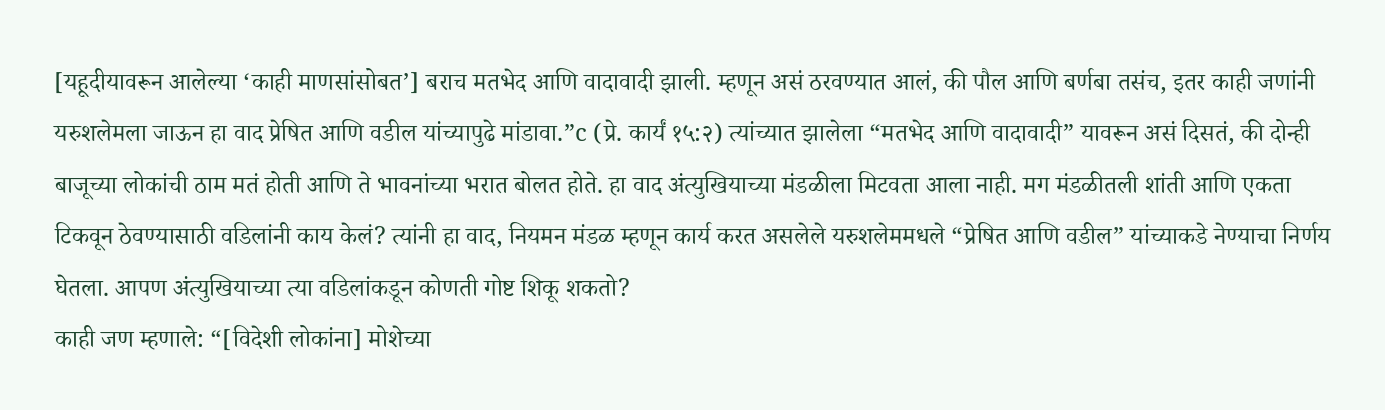[यहूदीयावरून आलेल्या ‘काही माणसांसोबत’] बराच मतभेद आणि वादावादी झाली. म्हणून असं ठरवण्यात आलं, की पौल आणि बर्णबा तसंच, इतर काही जणांनी यरुशलेमला जाऊन हा वाद प्रेषित आणि वडील यांच्यापुढे मांडावा.”c (प्रे. कार्यं १५:२) त्यांच्यात झालेला “मतभेद आणि वादावादी” यावरून असं दिसतं, की दोन्ही बाजूच्या लोकांची ठाम मतं होती आणि ते भावनांच्या भरात बोलत होते. हा वाद अंत्युखियाच्या मंडळीला मिटवता आला नाही. मग मंडळीतली शांती आणि एकता टिकवून ठेवण्यासाठी वडिलांनी काय केलं? त्यांनी हा वाद, नियमन मंडळ म्हणून कार्य करत असलेले यरुशलेममधले “प्रेषित आणि वडील” यांच्याकडे नेण्याचा निर्णय घेतला. आपण अंत्युखियाच्या त्या वडिलांकडून कोणती गोष्ट शिकू शकतो?
काही जण म्हणाले: “[विदेशी लोकांना] मोशेच्या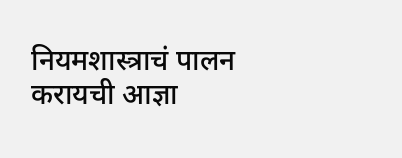नियमशास्त्राचं पालन करायची आज्ञा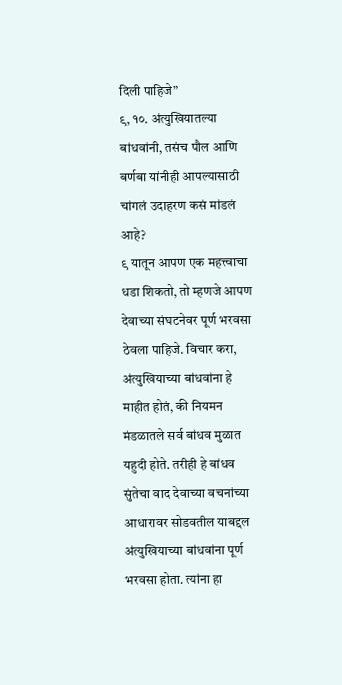दिली पाहिजे”
९, १०. अंत्युखियातल्या बांधवांनी, तसंच पौल आणि बर्णबा यांनीही आपल्यासाठी चांगलं उदाहरण कसं मांडलं आहे?
९ यातून आपण एक महत्त्वाचा धडा शिकतो, तो म्हणजे आपण देवाच्या संघटनेवर पूर्ण भरवसा ठेवला पाहिजे. विचार करा, अंत्युखियाच्या बांधवांना हे माहीत होतं, की नियमन मंडळातले सर्व बांधव मुळात यहुदी होते. तरीही हे बांधव सुंतेचा वाद देवाच्या वचनांच्या आधारावर सोडवतील याबद्दल अंत्युखियाच्या बांधवांना पूर्ण भरवसा होता. त्यांना हा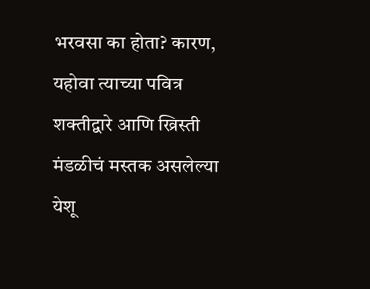भरवसा का होता? कारण, यहोवा त्याच्या पवित्र शक्तीद्वारे आणि ख्रिस्ती मंडळीचं मस्तक असलेल्या येशू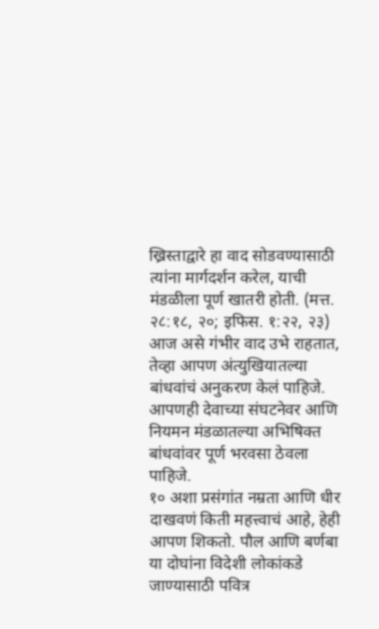ख्रिस्ताद्वारे हा वाद सोडवण्यासाठी त्यांना मार्गदर्शन करेल, याची मंडळीला पूर्ण खातरी होती. (मत्त. २८:१८, २०; इफिस. १:२२, २३) आज असे गंभीर वाद उभे राहतात, तेव्हा आपण अंत्युखियातल्या बांधवांचं अनुकरण केलं पाहिजे. आपणही देवाच्या संघटनेवर आणि नियमन मंडळातल्या अभिषिक्त बांधवांवर पूर्ण भरवसा ठेवला पाहिजे.
१० अशा प्रसंगांत नम्रता आणि धीर दाखवणं किती महत्त्वाचं आहे, हेही आपण शिकतो. पौल आणि बर्णबा या दोघांना विदेशी लोकांकडे जाण्यासाठी पवित्र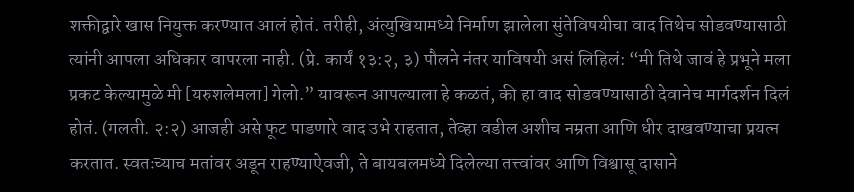शक्तीद्वारे खास नियुक्त करण्यात आलं होतं. तरीही, अंत्युखियामध्ये निर्माण झालेला सुंतेविषयीचा वाद तिथेच सोडवण्यासाठी त्यांनी आपला अधिकार वापरला नाही. (प्रे. कार्यं १३:२, ३) पौलने नंतर याविषयी असं लिहिलं: “मी तिथे जावं हे प्रभूने मला प्रकट केल्यामुळे मी [यरुशलेमला] गेलो.” यावरून आपल्याला हे कळतं, की हा वाद सोडवण्यासाठी देवानेच मार्गदर्शन दिलं होतं. (गलती. २:२) आजही असे फूट पाडणारे वाद उभे राहतात, तेव्हा वडील अशीच नम्रता आणि धीर दाखवण्याचा प्रयत्न करतात. स्वतःच्याच मतांवर अडून राहण्याऐवजी, ते बायबलमध्ये दिलेल्या तत्त्वांवर आणि विश्वासू दासाने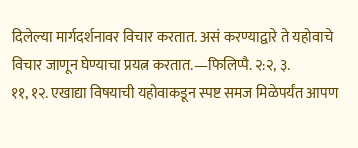दिलेल्या मार्गदर्शनावर विचार करतात. असं करण्याद्वारे ते यहोवाचे विचार जाणून घेण्याचा प्रयत्न करतात.—फिलिप्पै. २:२, ३.
११, १२. एखाद्या विषयाची यहोवाकडून स्पष्ट समज मिळेपर्यंत आपण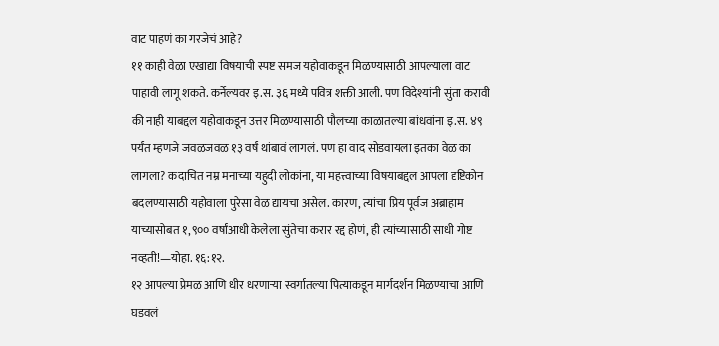वाट पाहणं का गरजेचं आहे?
११ काही वेळा एखाद्या विषयाची स्पष्ट समज यहोवाकडून मिळण्यासाठी आपल्याला वाट पाहावी लागू शकते. कर्नेल्यवर इ.स. ३६ मध्ये पवित्र शक्ती आली. पण विदेश्यांनी सुंता करावी की नाही याबद्दल यहोवाकडून उत्तर मिळण्यासाठी पौलच्या काळातल्या बांधवांना इ.स. ४९ पर्यंत म्हणजे जवळजवळ १३ वर्षं थांबावं लागलं. पण हा वाद सोडवायला इतका वेळ का लागला? कदाचित नम्र मनाच्या यहुदी लोकांना, या महत्त्वाच्या विषयाबद्दल आपला दृष्टिकोन बदलण्यासाठी यहोवाला पुरेसा वेळ द्यायचा असेल. कारण, त्यांचा प्रिय पूर्वज अब्राहाम याच्यासोबत १,९०० वर्षांआधी केलेला सुंतेचा करार रद्द होणं, ही त्यांच्यासाठी साधी गोष्ट नव्हती!—योहा. १६:१२.
१२ आपल्या प्रेमळ आणि धीर धरणाऱ्या स्वर्गातल्या पित्याकडून मार्गदर्शन मिळण्याचा आणि घडवलं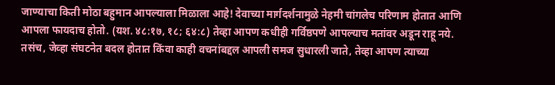जाण्याचा किती मोठा बहुमान आपल्याला मिळाला आहे! देवाच्या मार्गदर्शनामुळे नेहमी चांगलेच परिणाम होतात आणि आपला फायदाच होतो. (यश. ४८:१७, १८; ६४:८) तेव्हा आपण कधीही गर्विष्ठपणे आपल्याच मतांवर अडून राहू नये. तसंच, जेव्हा संघटनेत बदल होतात किंवा काही वचनांबद्दल आपली समज सुधारली जाते, तेव्हा आपण त्याच्या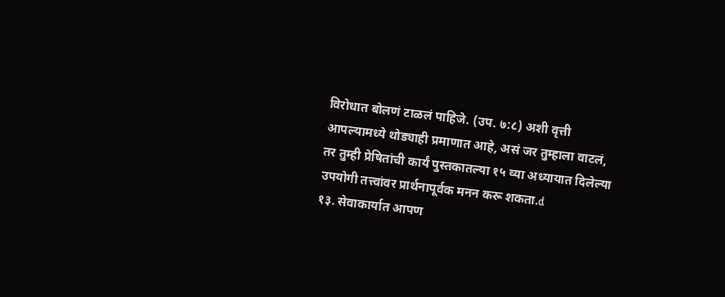विरोधात बोलणं टाळलं पाहिजे. (उप. ७:८) अशी वृत्ती आपल्यामध्ये थोड्याही प्रमाणात आहे, असं जर तुम्हाला वाटलं, तर तुम्ही प्रेषितांची कार्यं पुस्तकातल्या १५ व्या अध्यायात दिलेल्या उपयोगी तत्त्वांवर प्रार्थनापूर्वक मनन करू शकता.d
१३. सेवाकार्यात आपण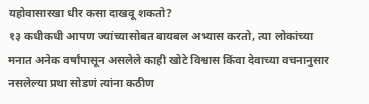यहोवासारखा धीर कसा दाखवू शकतो?
१३ कधीकधी आपण ज्यांच्यासोबत बायबल अभ्यास करतो, त्या लोकांच्या मनात अनेक वर्षांपासून असलेले काही खोटे विश्वास किंवा देवाच्या वचनानुसार नसलेल्या प्रथा सोडणं त्यांना कठीण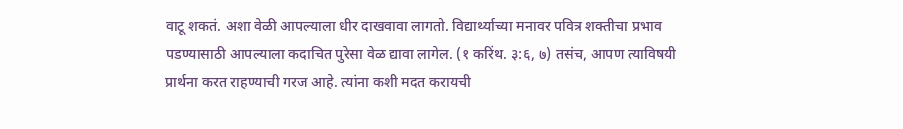वाटू शकतं. अशा वेळी आपल्याला धीर दाखवावा लागतो. विद्यार्थ्याच्या मनावर पवित्र शक्तीचा प्रभाव पडण्यासाठी आपल्याला कदाचित पुरेसा वेळ द्यावा लागेल. (१ करिंथ. ३:६, ७) तसंच, आपण त्याविषयी प्रार्थना करत राहण्याची गरज आहे. त्यांना कशी मदत करायची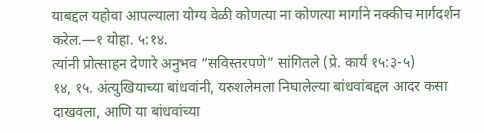याबद्दल यहोवा आपल्याला योग्य वेळी कोणत्या ना कोणत्या मार्गाने नक्कीच मार्गदर्शन करेल.—१ योहा. ५:१४.
त्यांनी प्रोत्साहन देणारे अनुभव “सविस्तरपणे” सांगितले (प्रे. कार्यं १५:३-५)
१४, १५. अंत्युखियाच्या बांधवांनी, यरुशलेमला निघालेल्या बांधवांबद्दल आदर कसा दाखवला, आणि या बांधवांच्या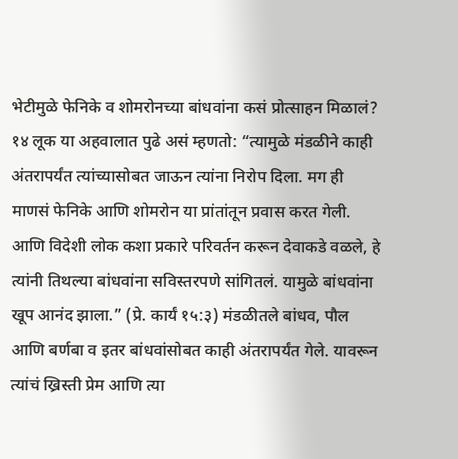भेटीमुळे फेनिके व शोमरोनच्या बांधवांना कसं प्रोत्साहन मिळालं?
१४ लूक या अहवालात पुढे असं म्हणतो: “त्यामुळे मंडळीने काही अंतरापर्यंत त्यांच्यासोबत जाऊन त्यांना निरोप दिला. मग ही माणसं फेनिके आणि शोमरोन या प्रांतांतून प्रवास करत गेली. आणि विदेशी लोक कशा प्रकारे परिवर्तन करून देवाकडे वळले, हे त्यांनी तिथल्या बांधवांना सविस्तरपणे सांगितलं. यामुळे बांधवांना खूप आनंद झाला.” (प्रे. कार्यं १५:३) मंडळीतले बांधव, पौल आणि बर्णबा व इतर बांधवांसोबत काही अंतरापर्यंत गेले. यावरून त्यांचं ख्रिस्ती प्रेम आणि त्या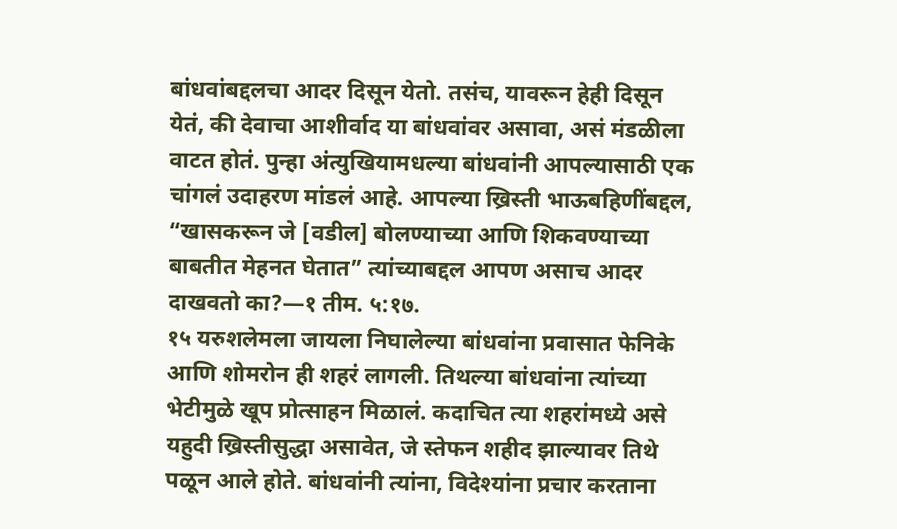बांधवांबद्दलचा आदर दिसून येतो. तसंच, यावरून हेही दिसून येतं, की देवाचा आशीर्वाद या बांधवांवर असावा, असं मंडळीला वाटत होतं. पुन्हा अंत्युखियामधल्या बांधवांनी आपल्यासाठी एक चांगलं उदाहरण मांडलं आहे. आपल्या ख्रिस्ती भाऊबहिणींबद्दल, “खासकरून जे [वडील] बोलण्याच्या आणि शिकवण्याच्या बाबतीत मेहनत घेतात” त्यांच्याबद्दल आपण असाच आदर दाखवतो का?—१ तीम. ५:१७.
१५ यरुशलेमला जायला निघालेल्या बांधवांना प्रवासात फेनिके आणि शोमरोन ही शहरं लागली. तिथल्या बांधवांना त्यांच्या भेटीमुळे खूप प्रोत्साहन मिळालं. कदाचित त्या शहरांमध्ये असे यहुदी ख्रिस्तीसुद्धा असावेत, जे स्तेफन शहीद झाल्यावर तिथे पळून आले होते. बांधवांनी त्यांना, विदेश्यांना प्रचार करताना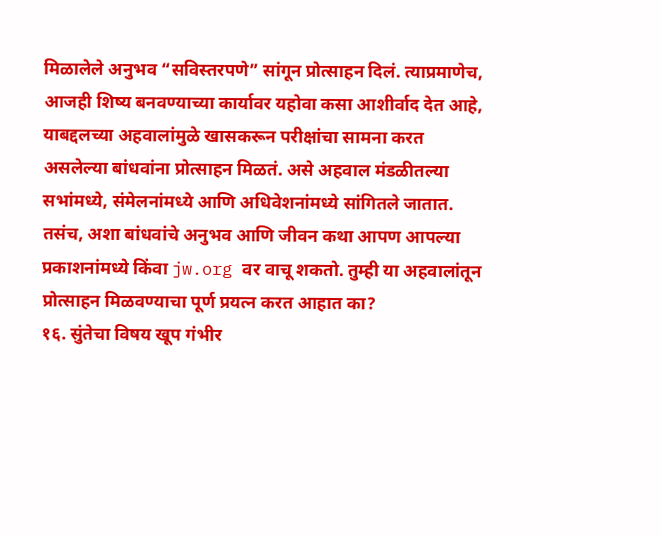मिळालेले अनुभव “सविस्तरपणे” सांगून प्रोत्साहन दिलं. त्याप्रमाणेच, आजही शिष्य बनवण्याच्या कार्यावर यहोवा कसा आशीर्वाद देत आहे, याबद्दलच्या अहवालांमुळे खासकरून परीक्षांचा सामना करत असलेल्या बांधवांना प्रोत्साहन मिळतं. असे अहवाल मंडळीतल्या सभांमध्ये, संमेलनांमध्ये आणि अधिवेशनांमध्ये सांगितले जातात. तसंच, अशा बांधवांचे अनुभव आणि जीवन कथा आपण आपल्या प्रकाशनांमध्ये किंवा jw.org वर वाचू शकतो. तुम्ही या अहवालांतून प्रोत्साहन मिळवण्याचा पूर्ण प्रयत्न करत आहात का?
१६. सुंतेचा विषय खूप गंभीर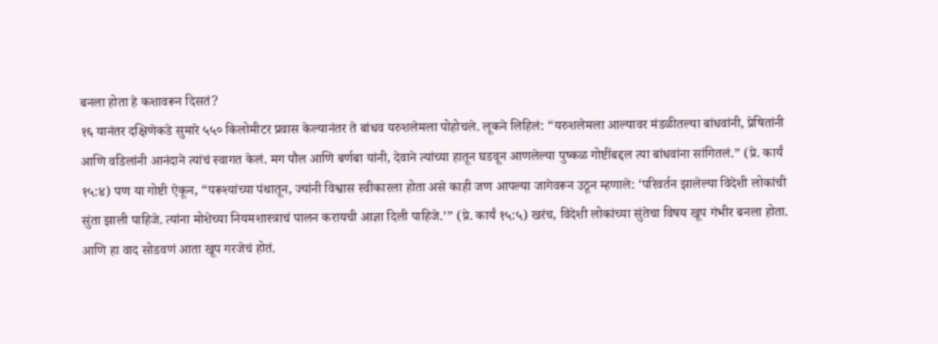बनला होता हे कशावरून दिसतं?
१६ यानंतर दक्षिणेकडे सुमारे ५५० किलोमीटर प्रवास केल्यानंतर ते बांधव यरुशलेमला पोहोचले. लूकने लिहिलं: “यरुशलेमला आल्यावर मंडळीतल्या बांधवांनी, प्रेषितांनी आणि वडिलांनी आनंदाने त्यांचं स्वागत केलं. मग पौल आणि बर्णबा यांनी, देवाने त्यांच्या हातून घडवून आणलेल्या पुष्कळ गोष्टींबद्दल त्या बांधवांना सांगितलं.” (प्रे. कार्यं १५:४) पण या गोष्टी ऐकून, “परूश्यांच्या पंथातून, ज्यांनी विश्वास स्वीकारला होता असे काही जण आपल्या जागेवरून उठून म्हणाले: ‘परिवर्तन झालेल्या विदेशी लोकांची सुंता झाली पाहिजे. त्यांना मोशेच्या नियमशास्त्राचं पालन करायची आज्ञा दिली पाहिजे.’” (प्रे. कार्यं १५:५) खरंच, विदेशी लोकांच्या सुंतेचा विषय खूप गंभीर बनला होता. आणि हा वाद सोडवणं आता खूप गरजेचं होतं.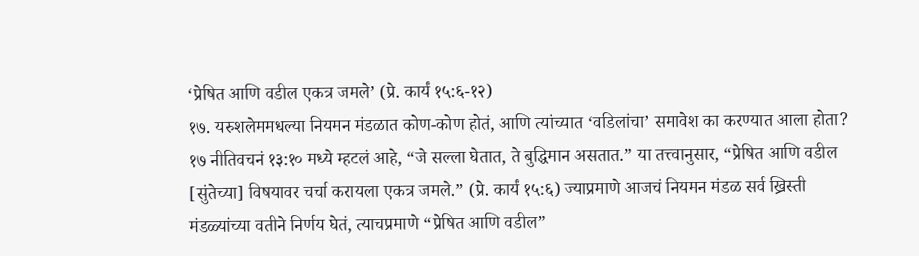‘प्रेषित आणि वडील एकत्र जमले’ (प्रे. कार्यं १५:६-१२)
१७. यरुशलेममधल्या नियमन मंडळात कोण-कोण होतं, आणि त्यांच्यात ‘वडिलांचा’ समावेश का करण्यात आला होता?
१७ नीतिवचनं १३:१० मध्ये म्हटलं आहे, “जे सल्ला घेतात, ते बुद्धिमान असतात.” या तत्त्वानुसार, “प्रेषित आणि वडील [सुंतेच्या] विषयावर चर्चा करायला एकत्र जमले.” (प्रे. कार्यं १५:६) ज्याप्रमाणे आजचं नियमन मंडळ सर्व ख्रिस्ती मंडळ्यांच्या वतीने निर्णय घेतं, त्याचप्रमाणे “प्रेषित आणि वडील”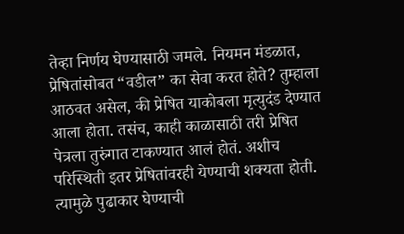तेव्हा निर्णय घेण्यासाठी जमले. नियमन मंडळात, प्रेषितांसोबत “वडील” का सेवा करत होते? तुम्हाला आठवत असेल, की प्रेषित याकोबला मृत्युदंड देण्यात आला होता. तसंच, काही काळासाठी तरी प्रेषित पेत्रला तुरुंगात टाकण्यात आलं होतं. अशीच परिस्थिती इतर प्रेषितांवरही येण्याची शक्यता होती. त्यामुळे पुढाकार घेण्याची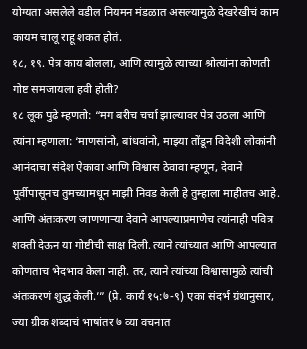योग्यता असलेले वडील नियमन मंडळात असल्यामुळे देखरेखीचं काम कायम चालू राहू शकत होतं.
१८, १९. पेत्र काय बोलला, आणि त्यामुळे त्याच्या श्रोत्यांना कोणती गोष्ट समजायला हवी होती?
१८ लूक पुढे म्हणतो: “मग बरीच चर्चा झाल्यावर पेत्र उठला आणि त्यांना म्हणाला: ‘माणसांनो, बांधवांनो, माझ्या तोंडून विदेशी लोकांनी आनंदाचा संदेश ऐकावा आणि विश्वास ठेवावा म्हणून, देवाने पूर्वीपासूनच तुमच्यामधून माझी निवड केली हे तुम्हाला माहीतच आहे. आणि अंतःकरण जाणणाऱ्या देवाने आपल्याप्रमाणेच त्यांनाही पवित्र शक्ती देऊन या गोष्टीची साक्ष दिली. त्याने त्यांच्यात आणि आपल्यात कोणताच भेदभाव केला नाही. तर, त्याने त्यांच्या विश्वासामुळे त्यांची अंतःकरणं शुद्ध केली.’” (प्रे. कार्यं १५:७-९) एका संदर्भ ग्रंथानुसार, ज्या ग्रीक शब्दाचं भाषांतर ७ व्या वचनात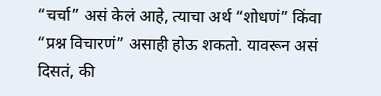“चर्चा” असं केलं आहे, त्याचा अर्थ “शोधणं” किंवा “प्रश्न विचारणं” असाही होऊ शकतो. यावरून असं दिसतं, की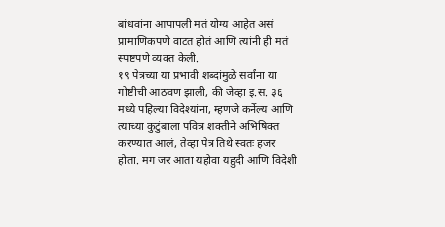बांधवांना आपापली मतं योग्य आहेत असं प्रामाणिकपणे वाटत होतं आणि त्यांनी ही मतं स्पष्टपणे व्यक्त केली.
१९ पेत्रच्या या प्रभावी शब्दांमुळे सर्वांना या गोष्टीची आठवण झाली, की जेव्हा इ.स. ३६ मध्ये पहिल्या विदेश्यांना, म्हणजे कर्नेल्य आणि त्याच्या कुटुंबाला पवित्र शक्तीने अभिषिक्त करण्यात आलं, तेव्हा पेत्र तिथे स्वतः हजर होता. मग जर आता यहोवा यहुदी आणि विदेशी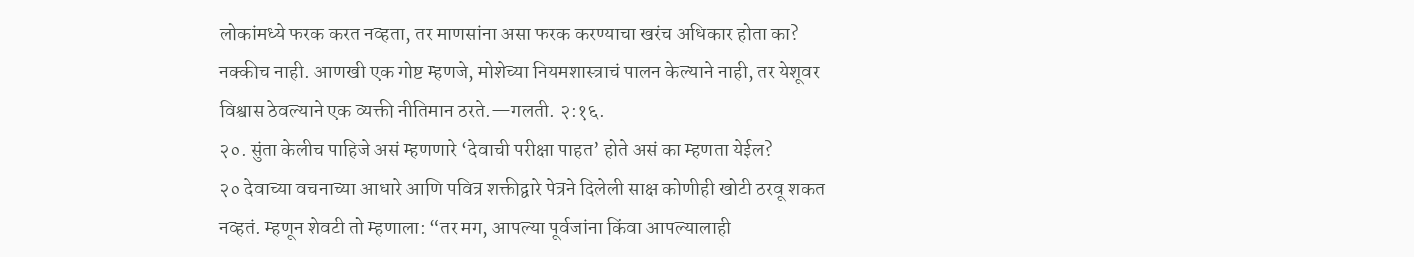लोकांमध्ये फरक करत नव्हता, तर माणसांना असा फरक करण्याचा खरंच अधिकार होता का? नक्कीच नाही. आणखी एक गोष्ट म्हणजे, मोशेच्या नियमशास्त्राचं पालन केल्याने नाही, तर येशूवर विश्वास ठेवल्याने एक व्यक्ती नीतिमान ठरते.—गलती. २:१६.
२०. सुंता केलीच पाहिजे असं म्हणणारे ‘देवाची परीक्षा पाहत’ होते असं का म्हणता येईल?
२० देवाच्या वचनाच्या आधारे आणि पवित्र शक्तीद्वारे पेत्रने दिलेली साक्ष कोणीही खोटी ठरवू शकत नव्हतं. म्हणून शेवटी तो म्हणाला: “तर मग, आपल्या पूर्वजांना किंवा आपल्यालाही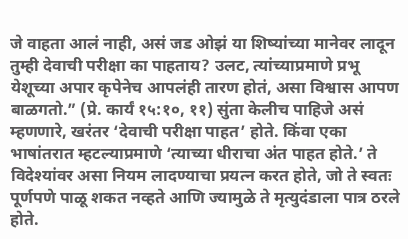जे वाहता आलं नाही, असं जड ओझं या शिष्यांच्या मानेवर लादून तुम्ही देवाची परीक्षा का पाहताय? उलट, त्यांच्याप्रमाणे प्रभू येशूच्या अपार कृपेनेच आपलंही तारण होतं, असा विश्वास आपण बाळगतो.” (प्रे. कार्यं १५:१०, ११) सुंता केलीच पाहिजे असं म्हणणारे, खरंतर ‘देवाची परीक्षा पाहत’ होते. किंवा एका भाषांतरात म्हटल्याप्रमाणे ‘त्याच्या धीराचा अंत पाहत होते.’ ते विदेश्यांवर असा नियम लादण्याचा प्रयत्न करत होते, जो ते स्वतः पूर्णपणे पाळू शकत नव्हते आणि ज्यामुळे ते मृत्युदंडाला पात्र ठरले होते.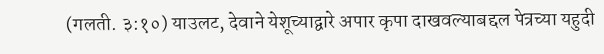(गलती. ३:१०) याउलट, देवाने येशूच्याद्वारे अपार कृपा दाखवल्याबद्दल पेत्रच्या यहुदी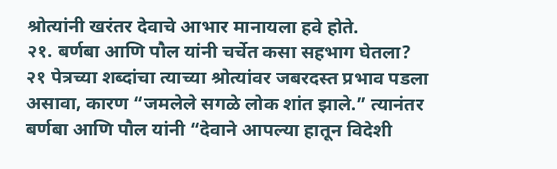श्रोत्यांनी खरंतर देवाचे आभार मानायला हवे होते.
२१. बर्णबा आणि पौल यांनी चर्चेत कसा सहभाग घेतला?
२१ पेत्रच्या शब्दांचा त्याच्या श्रोत्यांवर जबरदस्त प्रभाव पडला असावा, कारण “जमलेले सगळे लोक शांत झाले.” त्यानंतर बर्णबा आणि पौल यांनी “देवाने आपल्या हातून विदेशी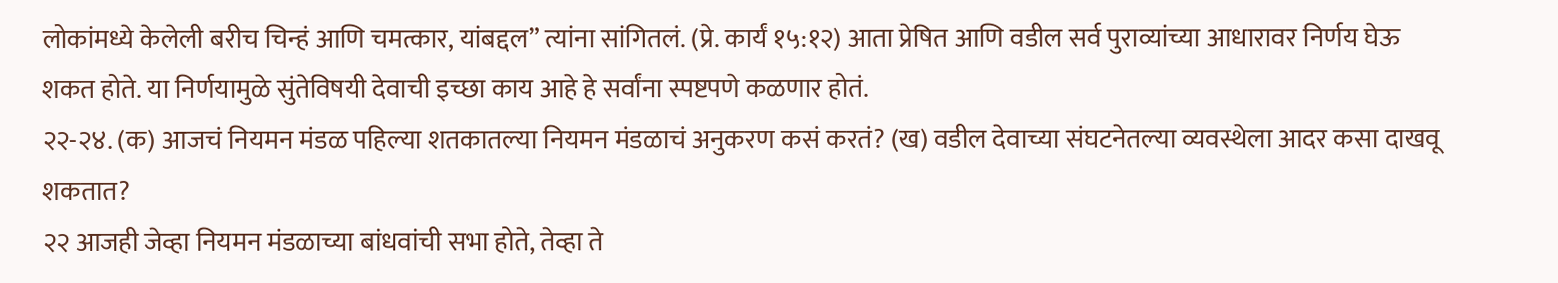लोकांमध्ये केलेली बरीच चिन्हं आणि चमत्कार, यांबद्दल” त्यांना सांगितलं. (प्रे. कार्यं १५:१२) आता प्रेषित आणि वडील सर्व पुराव्यांच्या आधारावर निर्णय घेऊ शकत होते. या निर्णयामुळे सुंतेविषयी देवाची इच्छा काय आहे हे सर्वांना स्पष्टपणे कळणार होतं.
२२-२४. (क) आजचं नियमन मंडळ पहिल्या शतकातल्या नियमन मंडळाचं अनुकरण कसं करतं? (ख) वडील देवाच्या संघटनेतल्या व्यवस्थेला आदर कसा दाखवू शकतात?
२२ आजही जेव्हा नियमन मंडळाच्या बांधवांची सभा होते, तेव्हा ते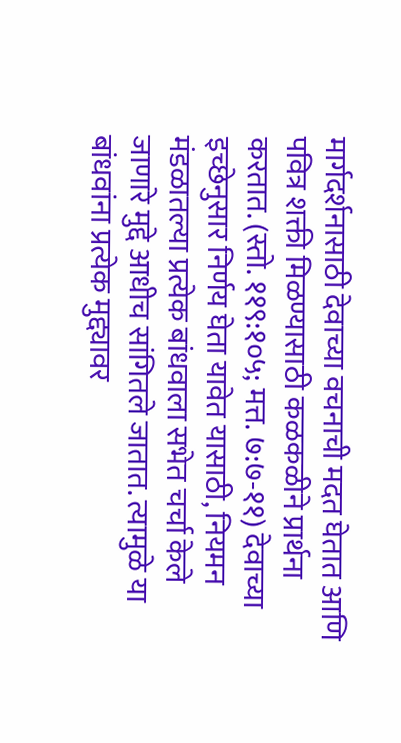मार्गदर्शनासाठी देवाच्या वचनाची मदत घेतात आणि पवित्र शक्ती मिळण्यासाठी कळकळीने प्रार्थना करतात. (स्तो. ११९:१०५; मत्त. ७:७-११) देवाच्या इच्छेनुसार निर्णय घेता यावेत यासाठी, नियमन मंडळातल्या प्रत्येक बांधवाला सभेत चर्चा केले जाणारे मुद्दे आधीच सांगितले जातात. त्यामुळे या बांधवांना प्रत्येक मुद्द्यावर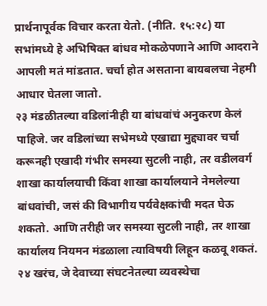प्रार्थनापूर्वक विचार करता येतो. (नीति. १५:२८) या सभांमध्ये हे अभिषिक्त बांधव मोकळेपणाने आणि आदराने आपली मतं मांडतात. चर्चा होत असताना बायबलचा नेहमी आधार घेतला जातो.
२३ मंडळीतल्या वडिलांनीही या बांधवांचं अनुकरण केलं पाहिजे. जर वडिलांच्या सभेमध्ये एखाद्या मुद्द्यावर चर्चा करूनही एखादी गंभीर समस्या सुटली नाही, तर वडीलवर्ग शाखा कार्यालयाची किंवा शाखा कार्यालयाने नेमलेल्या बांधवांची, जसं की विभागीय पर्यवेक्षकांची मदत घेऊ शकतो. आणि तरीही जर समस्या सुटली नाही, तर शाखा कार्यालय नियमन मंडळाला त्याविषयी लिहून कळवू शकतं.
२४ खरंच, जे देवाच्या संघटनेतल्या व्यवस्थेचा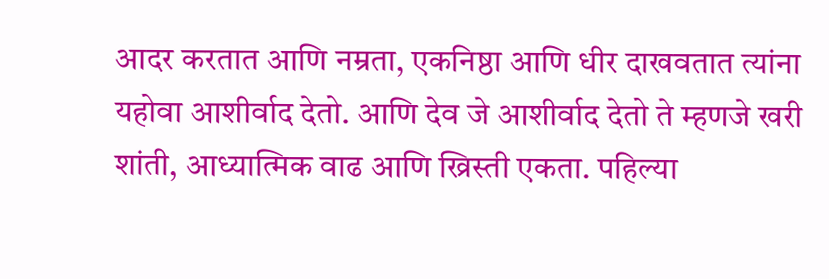आदर करतात आणि नम्रता, एकनिष्ठा आणि धीर दाखवतात त्यांना यहोवा आशीर्वाद देतो. आणि देव जे आशीर्वाद देतो ते म्हणजे खरी शांती, आध्यात्मिक वाढ आणि ख्रिस्ती एकता. पहिल्या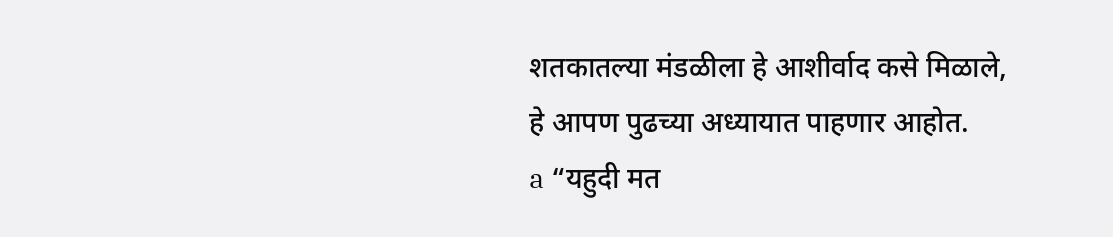शतकातल्या मंडळीला हे आशीर्वाद कसे मिळाले, हे आपण पुढच्या अध्यायात पाहणार आहोत.
a “यहुदी मत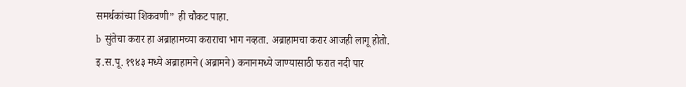समर्थकांच्या शिकवणी” ही चौकट पाहा.
b सुंतेचा करार हा अब्राहामच्या कराराचा भाग नव्हता. अब्राहामचा करार आजही लागू होतो. इ.स.पू. १९४३ मध्ये अब्राहामने (अब्रामने) कनानमध्ये जाण्यासाठी फरात नदी पार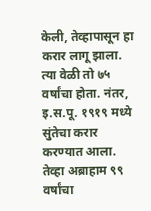केली, तेव्हापासून हा करार लागू झाला. त्या वेळी तो ७५ वर्षांचा होता. नंतर, इ.स.पू. १९१९ मध्ये सुंतेचा करार करण्यात आला. तेव्हा अब्राहाम ९९ वर्षांचा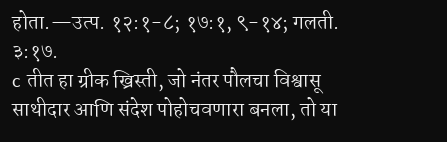होता.—उत्प. १२:१-८; १७:१, ९-१४; गलती. ३:१७.
c तीत हा ग्रीक ख्रिस्ती, जो नंतर पौलचा विश्वासू साथीदार आणि संदेश पोहोचवणारा बनला, तो या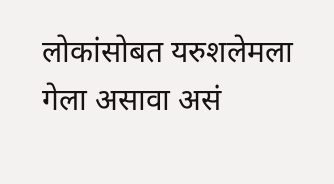लोकांसोबत यरुशलेमला गेला असावा असं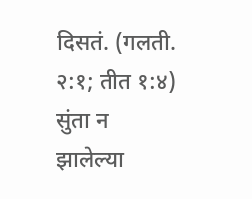दिसतं. (गलती. २:१; तीत १:४) सुंता न झालेल्या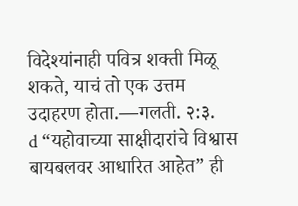विदेश्यांनाही पवित्र शक्ती मिळू शकते, याचं तो एक उत्तम उदाहरण होता.—गलती. २:३.
d “यहोवाच्या साक्षीदारांचे विश्वास बायबलवर आधारित आहेत” ही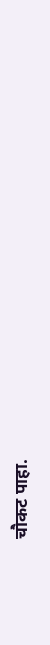चौकट पाहा.